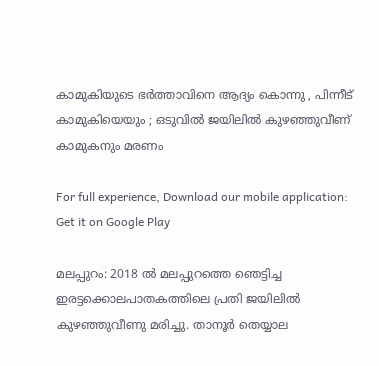കാമുകിയുടെ ഭർത്താവിനെ ആദ്യം കൊന്നു , പിന്നീട് കാമുകിയെയും ; ഒടുവിൽ ജയിലിൽ കുഴഞ്ഞുവീണ് കാമുകനും മരണം

For full experience, Download our mobile application:
Get it on Google Play

മലപ്പുറം: 2018 ൽ മലപ്പുറത്തെ ഞെട്ടിച്ച ഇരട്ടക്കൊലപാതകത്തിലെ പ്രതി ജയിലിൽ കുഴഞ്ഞുവീണു മരിച്ചു. താനൂർ തെയ്യാല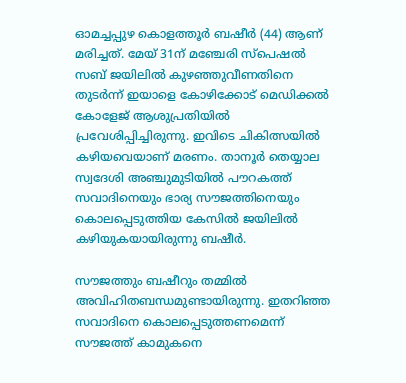ഓമച്ചപ്പുഴ കൊളത്തൂർ ബഷീർ (44) ആണ് മരിച്ചത്. മേയ് 31ന് മഞ്ചേരി സ്‌പെഷൽ സബ് ജയിലിൽ കുഴഞ്ഞുവീണതിനെ തുടർന്ന് ഇയാളെ കോഴിക്കോട് മെഡിക്കൽ കോളേജ് ആശുപ്രതിയിൽ പ്രവേശിപ്പിച്ചിരുന്നു. ഇവിടെ ചികിത്സയിൽ കഴിയവെയാണ് മരണം. താനൂർ തെയ്യാല സ്വദേശി അഞ്ചുമുടിയിൽ പൗറകത്ത് സവാദിനെയും ഭാര്യ സൗജത്തിനെയും കൊലപ്പെടുത്തിയ കേസിൽ ജയിലിൽ കഴിയുകയായിരുന്നു ബഷീർ.

സൗജത്തും ബഷീറും തമ്മിൽ അവിഹിതബന്ധമുണ്ടായിരുന്നു. ഇതറിഞ്ഞ സവാദിനെ കൊലപ്പെടുത്തണമെന്ന് സൗജത്ത് കാമുകനെ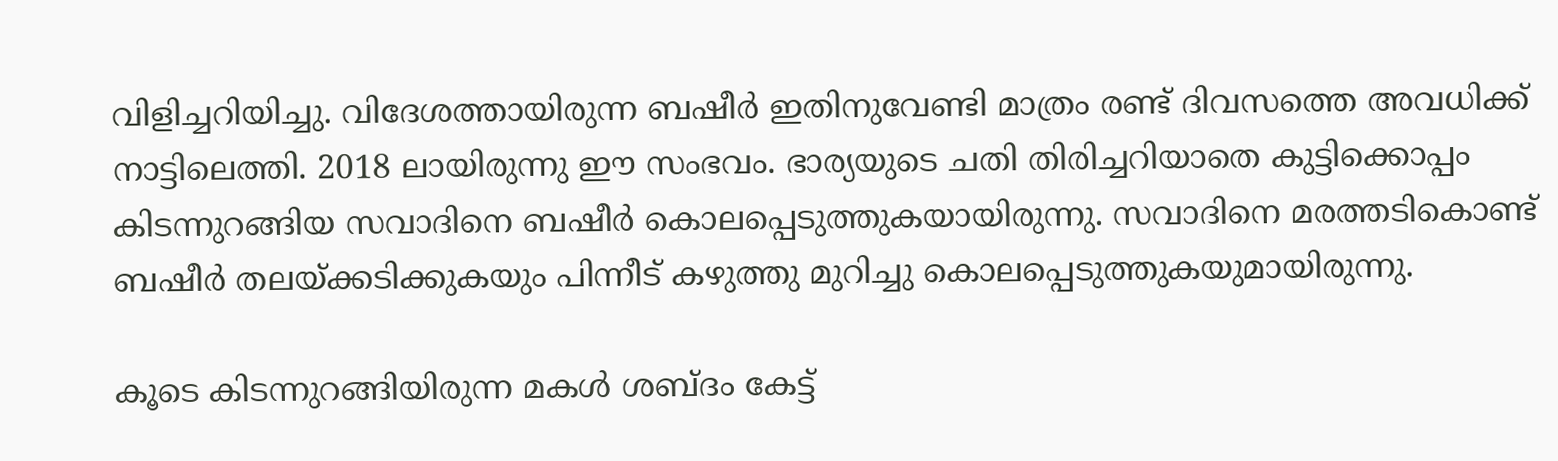വിളിച്ചറിയിച്ചു. വിദേശത്തായിരുന്ന ബഷീർ ഇതിനുവേണ്ടി മാത്രം രണ്ട് ദിവസത്തെ അവധിക്ക് നാട്ടിലെത്തി. 2018 ലായിരുന്നു ഈ സംഭവം. ഭാര്യയുടെ ചതി തിരിച്ചറിയാതെ കുട്ടിക്കൊപ്പം കിടന്നുറങ്ങിയ സവാദിനെ ബഷീർ കൊലപ്പെടുത്തുകയായിരുന്നു. സവാദിനെ മരത്തടികൊണ്ട് ബഷീർ തലയ്ക്കടിക്കുകയും പിന്നീട് കഴുത്തു മുറിച്ചു കൊലപ്പെടുത്തുകയുമായിരുന്നു.

കൂടെ കിടന്നുറങ്ങിയിരുന്ന മകൾ ശബ്ദം കേട്ട്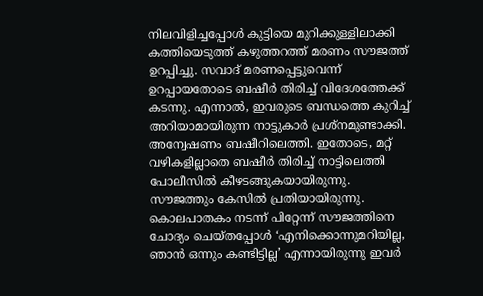നിലവിളിച്ചപ്പോൾ കുട്ടിയെ മുറിക്കുള്ളിലാക്കി കത്തിയെടുത്ത് കഴുത്തറത്ത് മരണം സൗജത്ത് ഉറപ്പിച്ചു. സവാദ് മരണപ്പെട്ടുവെന്ന് ഉറപ്പായതോടെ ബഷീർ തിരിച്ച് വിദേശത്തേക്ക് കടന്നു. എന്നാൽ, ഇവരുടെ ബന്ധത്തെ കുറിച്ച് അറിയാമായിരുന്ന നാട്ടുകാർ പ്രശ്നമുണ്ടാക്കി. അന്വേഷണം ബഷീറിലെത്തി. ഇതോടെ, മറ്റ് വഴികളില്ലാതെ ബഷീർ തിരിച്ച് നാട്ടിലെത്തി പോലീസിൽ കീഴടങ്ങുകയായിരുന്നു. സൗജത്തും കേസിൽ പ്രതിയായിരുന്നു. കൊലപാതകം നടന്ന് പിറ്റേന്ന് സൗജത്തിനെ ചോദ്യം ചെയ്തപ്പോൾ ‘എനിക്കൊന്നുമറിയില്ല, ഞാൻ ഒന്നും കണ്ടിട്ടില്ല’ എന്നായിരുന്നു ഇവർ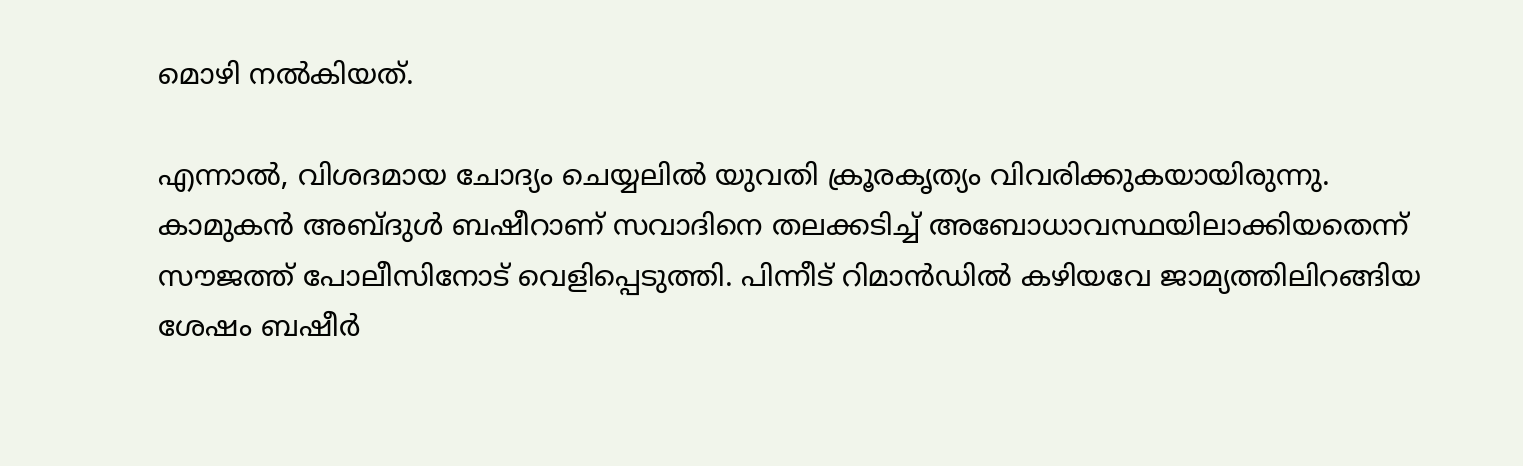മൊഴി നൽകിയത്.

എന്നാൽ, വിശദമായ ചോദ്യം ചെയ്യലിൽ യുവതി ക്രൂരകൃത്യം വിവരിക്കുകയായിരുന്നു. കാമുകൻ അബ്ദുൾ ബഷീറാണ് സവാദിനെ തലക്കടിച്ച് അബോധാവസ്ഥയിലാക്കിയതെന്ന് സൗജത്ത് പോലീസിനോട് വെളിപ്പെടുത്തി. പിന്നീട് റിമാൻഡിൽ കഴിയവേ ജാമ്യത്തിലിറങ്ങിയ ശേഷം ബഷീർ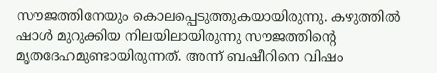സൗജത്തിനേയും കൊലപ്പെടുത്തുകയായിരുന്നു. കഴുത്തിൽ ഷാൾ മുറുക്കിയ നിലയിലായിരുന്നു സൗജത്തിന്റെ മൃതദേഹമുണ്ടായിരുന്നത്. അന്ന് ബഷീറിനെ വിഷം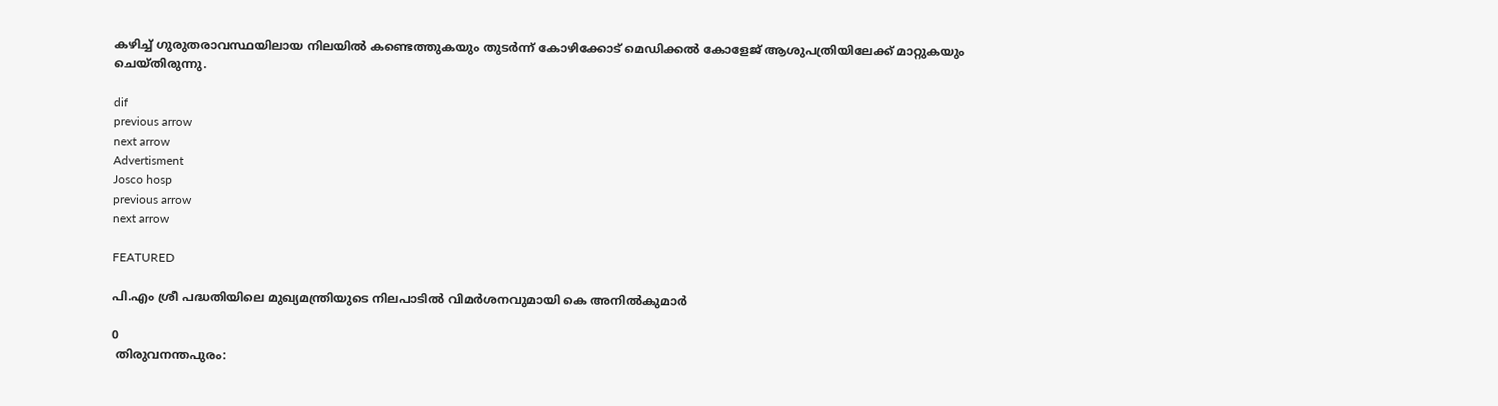കഴിച്ച് ഗുരുതരാവസ്ഥയിലായ നിലയിൽ കണ്ടെത്തുകയും തുടർന്ന് കോഴിക്കോട് മെഡിക്കൽ കോളേജ് ആശുപത്രിയിലേക്ക് മാറ്റുകയും ചെയ്തിരുന്നു.

dif
previous arrow
next arrow
Advertisment
Josco hosp
previous arrow
next arrow

FEATURED

പി.എം ശ്രീ പദ്ധതിയിലെ മുഖ്യമന്ത്രിയുടെ നിലപാടിൽ വിമർശനവുമായി കെ അനിൽകുമാർ

0
 തിരുവനന്തപുരം: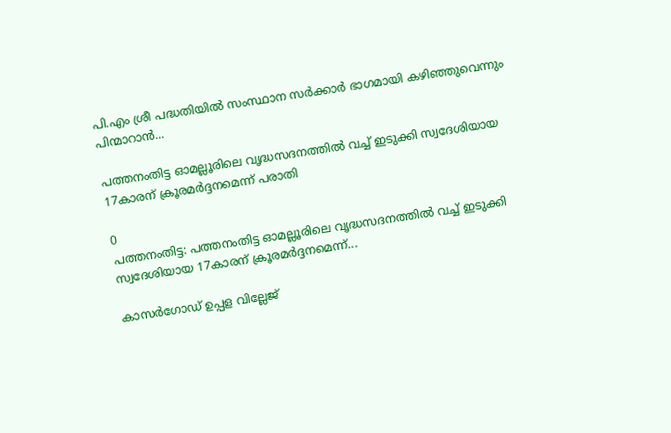പി.എം ശ്രീ പദ്ധതിയിൽ സംസ്ഥാന സർക്കാർ ഭാഗമായി കഴിഞ്ഞുവെന്നും പിന്മാറാൻ...

പത്തനംതിട്ട ഓമല്ലൂരിലെ വൃദ്ധസദനത്തിൽ വച്ച് ഇടുക്കി സ്വദേശിയായ 17കാരന് ക്രൂരമർദ്ദനമെന്ന് പരാതി

0
പത്തനംതിട്ട: പത്തനംതിട്ട ഓമല്ലൂരിലെ വൃദ്ധസദനത്തിൽ വച്ച് ഇടുക്കി സ്വദേശിയായ 17കാരന് ക്രൂരമർദ്ദനമെന്ന്...

കാസർഗോഡ് ഉപ്പള വില്ലേജ്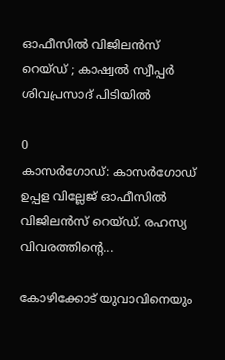ഓഫീസിൽ വിജിലൻസ് റെയ്ഡ് ; കാഷ്വൽ സ്വീപ്പർ ശിവപ്രസാദ് പിടിയിൽ

0
കാസർഗോഡ്: കാസർഗോഡ് ഉപ്പള വില്ലേജ് ഓഫീസിൽ വിജിലൻസ് റെയ്ഡ്. രഹസ്യ വിവരത്തിൻ്റെ...

കോഴിക്കോട് യുവാവിനെയും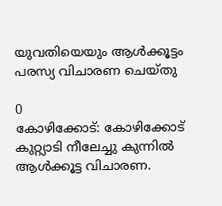യുവതിയെയും ആൾക്കൂട്ടം പരസ്യ വിചാരണ ചെയ്തു

0
കോഴിക്കോട്: കോഴിക്കോട് കുറ്റ്യാടി നീലേച്ചു കുന്നിൽ ആൾക്കൂട്ട വിചാരണ.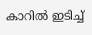കാറിൽ ഇടിച്ച്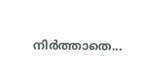നിർത്താതെ...